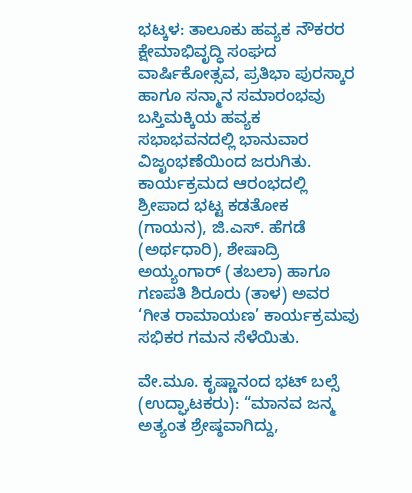ಭಟ್ಕಳ: ತಾಲೂಕು ಹವ್ಯಕ ನೌಕರರ ಕ್ಷೇಮಾಭಿವೃದ್ಧಿ ಸಂಘದ ವಾರ್ಷಿಕೋತ್ಸವ, ಪ್ರತಿಭಾ ಪುರಸ್ಕಾರ ಹಾಗೂ ಸನ್ಮಾನ ಸಮಾರಂಭವು ಬಸ್ತಿಮಕ್ಕಿಯ ಹವ್ಯಕ ಸಭಾಭವನದಲ್ಲಿ ಭಾನುವಾರ ವಿಜೃಂಭಣೆಯಿಂದ ಜರುಗಿತು.
ಕಾರ್ಯಕ್ರಮದ ಆರಂಭದಲ್ಲಿ ಶ್ರೀಪಾದ ಭಟ್ಟ ಕಡತೋಕ (ಗಾಯನ), ಜಿ.ಎಸ್. ಹೆಗಡೆ (ಅರ್ಥಧಾರಿ), ಶೇಷಾದ್ರಿ ಅಯ್ಯಂಗಾರ್ (ತಬಲಾ) ಹಾಗೂ ಗಣಪತಿ ಶಿರೂರು (ತಾಳ) ಅವರ ‘ಗೀತ ರಾಮಾಯಣ’ ಕಾರ್ಯಕ್ರಮವು ಸಭಿಕರ ಗಮನ ಸೆಳೆಯಿತು.

ವೇ.ಮೂ. ಕೃಷ್ಣಾನಂದ ಭಟ್ ಬಲ್ಸೆ (ಉದ್ಘಾಟಕರು): “ಮಾನವ ಜನ್ಮ ಅತ್ಯಂತ ಶ್ರೇಷ್ಠವಾಗಿದ್ದು,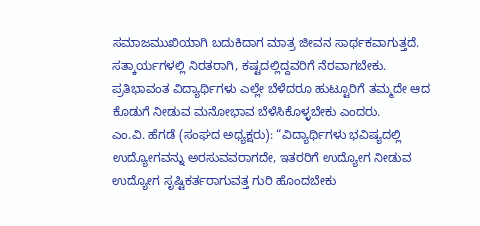ಸಮಾಜಮುಖಿಯಾಗಿ ಬದುಕಿದಾಗ ಮಾತ್ರ ಜೀವನ ಸಾರ್ಥಕವಾಗುತ್ತದೆ. ಸತ್ಕಾರ್ಯಗಳಲ್ಲಿ ನಿರತರಾಗಿ, ಕಷ್ಟದಲ್ಲಿದ್ದವರಿಗೆ ನೆರವಾಗಬೇಕು. ಪ್ರತಿಭಾವಂತ ವಿದ್ಯಾರ್ಥಿಗಳು ಎಲ್ಲೇ ಬೆಳೆದರೂ ಹುಟ್ಟೂರಿಗೆ ತಮ್ಮದೇ ಆದ ಕೊಡುಗೆ ನೀಡುವ ಮನೋಭಾವ ಬೆಳೆಸಿಕೊಳ್ಳಬೇಕು ಎಂದರು.
ಎಂ.ವಿ. ಹೆಗಡೆ (ಸಂಘದ ಅಧ್ಯಕ್ಷರು): “ವಿದ್ಯಾರ್ಥಿಗಳು ಭವಿಷ್ಯದಲ್ಲಿ ಉದ್ಯೋಗವನ್ನು ಅರಸುವವರಾಗದೇ, ಇತರರಿಗೆ ಉದ್ಯೋಗ ನೀಡುವ ಉದ್ಯೋಗ ಸೃಷ್ಟಿಕರ್ತರಾಗುವತ್ತ ಗುರಿ ಹೊಂದಬೇಕು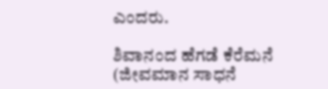ಎಂದರು.

ಶಿವಾನಂದ ಹೆಗಡೆ ಕೆರೆಮನೆ (ಜೀವಮಾನ ಸಾಧನೆ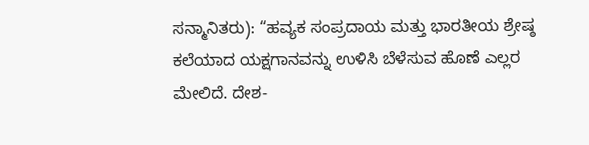ಸನ್ಮಾನಿತರು): “ಹವ್ಯಕ ಸಂಪ್ರದಾಯ ಮತ್ತು ಭಾರತೀಯ ಶ್ರೇಷ್ಠ ಕಲೆಯಾದ ಯಕ್ಷಗಾನವನ್ನು ಉಳಿಸಿ ಬೆಳೆಸುವ ಹೊಣೆ ಎಲ್ಲರ ಮೇಲಿದೆ. ದೇಶ-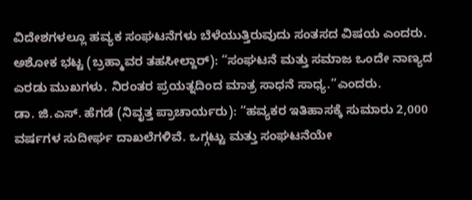ವಿದೇಶಗಳಲ್ಲೂ ಹವ್ಯಕ ಸಂಘಟನೆಗಳು ಬೆಳೆಯುತ್ತಿರುವುದು ಸಂತಸದ ವಿಷಯ ಎಂದರು.
ಅಶೋಕ ಭಟ್ಟ (ಬ್ರಹ್ಮಾವರ ತಹಸೀಲ್ದಾರ್): “ಸಂಘಟನೆ ಮತ್ತು ಸಮಾಜ ಒಂದೇ ನಾಣ್ಯದ ಎರಡು ಮುಖಗಳು. ನಿರಂತರ ಪ್ರಯತ್ನದಿಂದ ಮಾತ್ರ ಸಾಧನೆ ಸಾಧ್ಯ.”ಎಂದರು.
ಡಾ. ಜಿ.ಎಸ್. ಹೆಗಡೆ (ನಿವೃತ್ತ ಪ್ರಾಚಾರ್ಯರು): “ಹವ್ಯಕರ ಇತಿಹಾಸಕ್ಕೆ ಸುಮಾರು 2,000 ವರ್ಷಗಳ ಸುದೀರ್ಘ ದಾಖಲೆಗಳಿವೆ. ಒಗ್ಗಟ್ಟು ಮತ್ತು ಸಂಘಟನೆಯೇ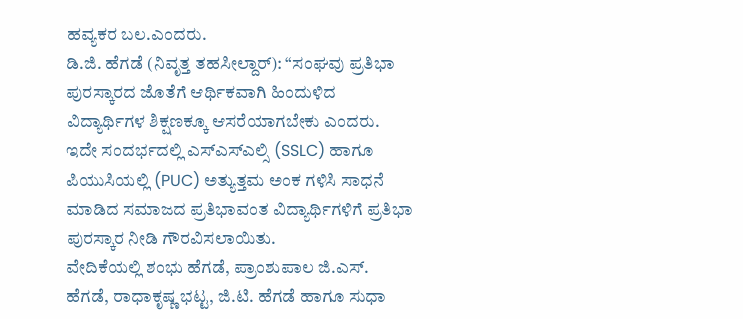ಹವ್ಯಕರ ಬಲ.ಎಂದರು.
ಡಿ.ಜಿ. ಹೆಗಡೆ (ನಿವೃತ್ತ ತಹಸೀಲ್ದಾರ್): “ಸಂಘವು ಪ್ರತಿಭಾ ಪುರಸ್ಕಾರದ ಜೊತೆಗೆ ಆರ್ಥಿಕವಾಗಿ ಹಿಂದುಳಿದ ವಿದ್ಯಾರ್ಥಿಗಳ ಶಿಕ್ಷಣಕ್ಕೂ ಆಸರೆಯಾಗಬೇಕು ಎಂದರು.
ಇದೇ ಸಂದರ್ಭದಲ್ಲಿ ಎಸ್ಎಸ್ಎಲ್ಸಿ (SSLC) ಹಾಗೂ ಪಿಯುಸಿಯಲ್ಲಿ (PUC) ಅತ್ಯುತ್ತಮ ಅಂಕ ಗಳಿಸಿ ಸಾಧನೆ ಮಾಡಿದ ಸಮಾಜದ ಪ್ರತಿಭಾವಂತ ವಿದ್ಯಾರ್ಥಿಗಳಿಗೆ ಪ್ರತಿಭಾ ಪುರಸ್ಕಾರ ನೀಡಿ ಗೌರವಿಸಲಾಯಿತು.
ವೇದಿಕೆಯಲ್ಲಿ ಶಂಭು ಹೆಗಡೆ, ಪ್ರಾಂಶುಪಾಲ ಜಿ.ಎಸ್. ಹೆಗಡೆ, ರಾಧಾಕೃಷ್ಣ ಭಟ್ಟ, ಜಿ.ಟಿ. ಹೆಗಡೆ ಹಾಗೂ ಸುಧಾ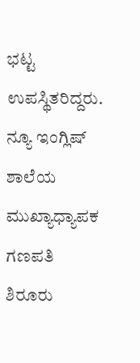ಭಟ್ಟ ಉಪಸ್ಥಿತರಿದ್ದರು. ನ್ಯೂ ಇಂಗ್ಲಿಷ್ ಶಾಲೆಯ ಮುಖ್ಯಾಧ್ಯಾಪಕ ಗಣಪತಿ ಶಿರೂರು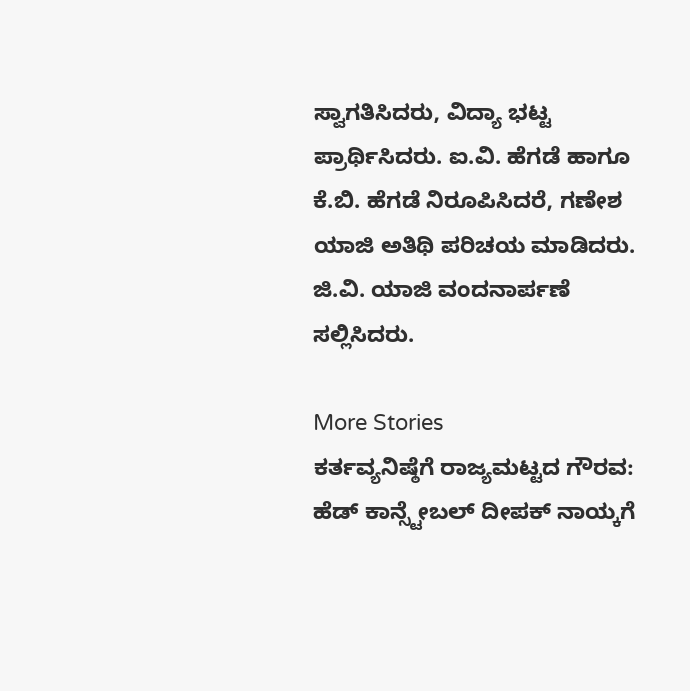ಸ್ವಾಗತಿಸಿದರು, ವಿದ್ಯಾ ಭಟ್ಟ ಪ್ರಾರ್ಥಿಸಿದರು. ಐ.ವಿ. ಹೆಗಡೆ ಹಾಗೂ ಕೆ.ಬಿ. ಹೆಗಡೆ ನಿರೂಪಿಸಿದರೆ, ಗಣೇಶ ಯಾಜಿ ಅತಿಥಿ ಪರಿಚಯ ಮಾಡಿದರು. ಜಿ.ವಿ. ಯಾಜಿ ವಂದನಾರ್ಪಣೆ ಸಲ್ಲಿಸಿದರು.

More Stories
ಕರ್ತವ್ಯನಿಷ್ಠೆಗೆ ರಾಜ್ಯಮಟ್ಟದ ಗೌರವ: ಹೆಡ್ ಕಾನ್ಸ್ಟೇಬಲ್ ದೀಪಕ್ ನಾಯ್ಕಗೆ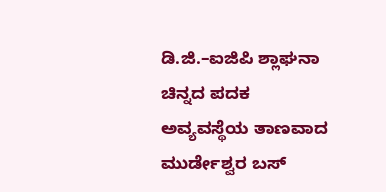ಡಿ.ಜಿ.–ಐಜಿಪಿ ಶ್ಲಾಘನಾ ಚಿನ್ನದ ಪದಕ
ಅವ್ಯವಸ್ಥೆಯ ತಾಣವಾದ ಮುರ್ಡೇಶ್ವರ ಬಸ್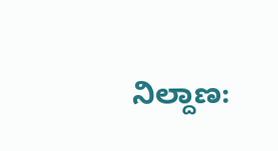ನಿಲ್ದಾಣ: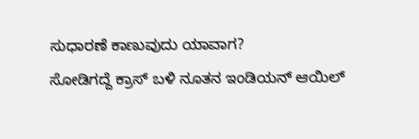ಸುಧಾರಣೆ ಕಾಣುವುದು ಯಾವಾಗ?
ಸೋಡಿಗದ್ದೆ ಕ್ರಾಸ್ ಬಳಿ ನೂತನ ಇಂಡಿಯನ್ ಆಯಿಲ್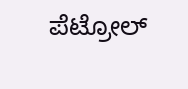ಪೆಟ್ರೋಲ್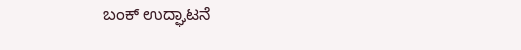ಬಂಕ್ ಉದ್ಘಾಟನೆ